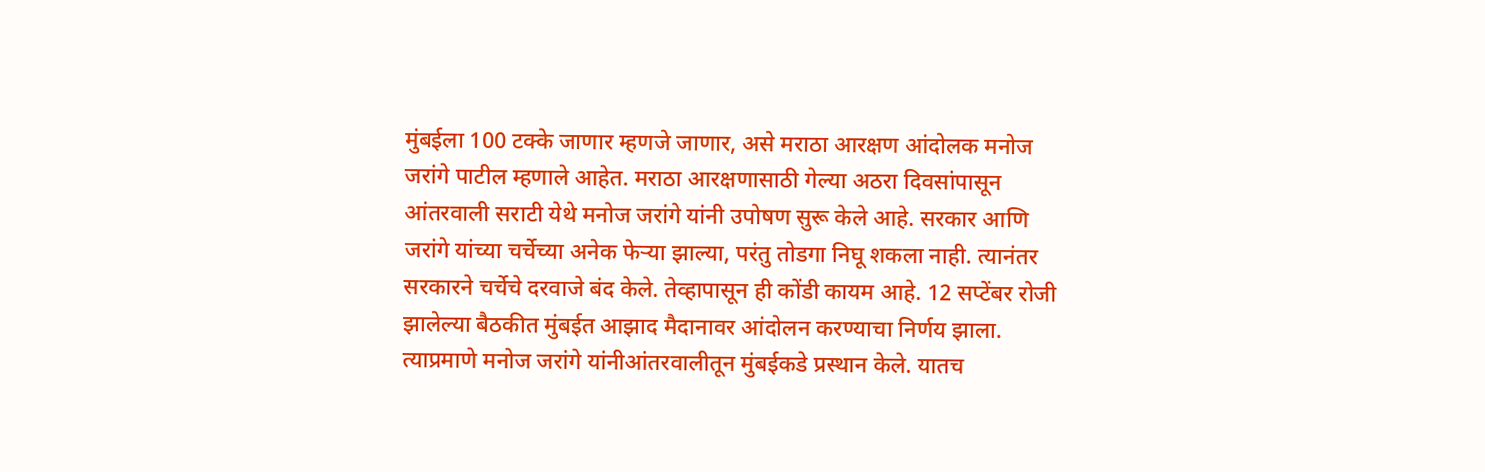मुंबईला 100 टक्के जाणार म्हणजे जाणार, असे मराठा आरक्षण आंदोलक मनोज जरांगे पाटील म्हणाले आहेत. मराठा आरक्षणासाठी गेल्या अठरा दिवसांपासून आंतरवाली सराटी येथे मनोज जरांगे यांनी उपोषण सुरू केले आहे. सरकार आणि जरांगे यांच्या चर्चेच्या अनेक फेऱ्या झाल्या, परंतु तोडगा निघू शकला नाही. त्यानंतर सरकारने चर्चेचे दरवाजे बंद केले. तेव्हापासून ही कोंडी कायम आहे. 12 सप्टेंबर रोजी झालेल्या बैठकीत मुंबईत आझाद मैदानावर आंदोलन करण्याचा निर्णय झाला. त्याप्रमाणे मनोज जरांगे यांनीआंतरवालीतून मुंबईकडे प्रस्थान केले. यातच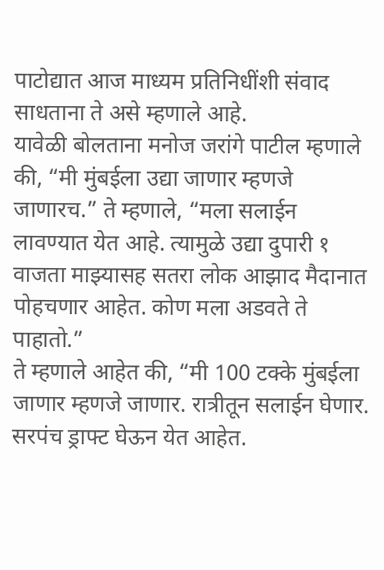पाटोद्यात आज माध्यम प्रतिनिधींशी संवाद साधताना ते असे म्हणाले आहे.
यावेळी बोलताना मनोज जरांगे पाटील म्हणाले की, “मी मुंबईला उद्या जाणार म्हणजे जाणारच.” ते म्हणाले, “मला सलाईन लावण्यात येत आहे. त्यामुळे उद्या दुपारी १ वाजता माझ्यासह सतरा लोक आझाद मैदानात पोहचणार आहेत. कोण मला अडवते ते पाहातो.”
ते म्हणाले आहेत की, “मी 100 टक्के मुंबईला जाणार म्हणजे जाणार. रात्रीतून सलाईन घेणार. सरपंच ड्राफ्ट घेऊन येत आहेत.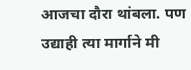आजचा दौरा थांबला. पण उद्याही त्या मार्गाने मी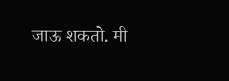जाऊ शकतो. मी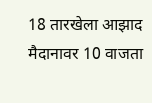18 तारखेला आझाद मैदानावर 10 वाजता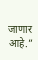जाणार आहे.”